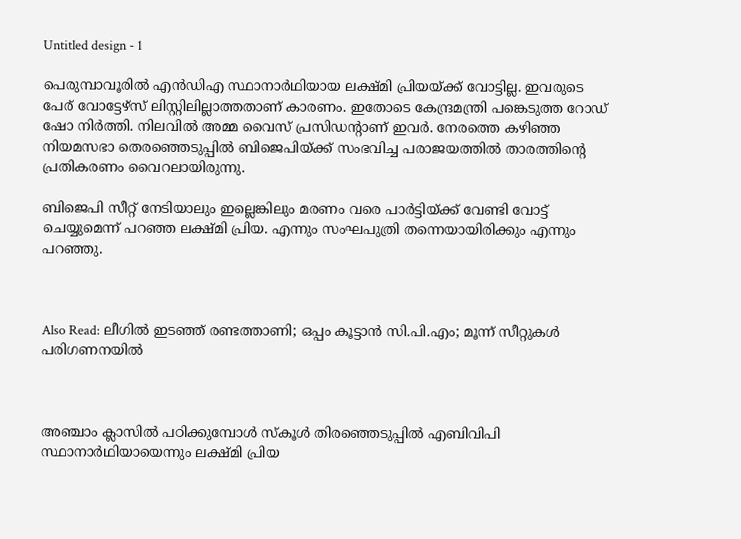Untitled design - 1

പെരുമ്പാവൂരില്‍ എന്‍ഡിഎ സ്ഥാനാര്‍ഥിയായ ലക്ഷ്മി പ്രിയയ്ക്ക് വോട്ടില്ല. ഇവരുടെ പേര് വോട്ടേഴ്സ് ലിസ്റ്റിലില്ലാത്തതാണ് കാരണം. ഇതോടെ കേന്ദ്രമന്ത്രി പങ്കെടുത്ത റോഡ് ഷോ നിര്‍ത്തി. നിലവിൽ അമ്മ വൈസ് പ്രസിഡന്റാണ് ഇവര്‍. നേരത്തെ കഴിഞ്ഞ നിയമസഭാ തെരഞ്ഞെടുപ്പിൽ ബിജെപിയ്ക്ക് സംഭവിച്ച പരാജയത്തിൽ താരത്തിന്‍റെ പ്രതികരണം വൈറലായിരുന്നു.

ബിജെപി സീറ്റ് നേടിയാലും ഇല്ലെങ്കിലും മരണം വരെ പാർട്ടിയ്ക്ക് വേണ്ടി വോട്ട് ചെയ്യുമെന്ന് പറഞ്ഞ ലക്ഷ്മി പ്രിയ. എന്നും സംഘപുത്രി തന്നെയായിരിക്കും എന്നും പറഞ്ഞു.



Also Read: ലീഗില്‍ ഇടഞ്ഞ് രണ്ടത്താണി; ഒപ്പം കൂട്ടാന്‍ സി.പി.എം; മൂന്ന് സീറ്റുകള്‍ പരിഗണനയില്‍



അഞ്ചാം ക്ലാസിൽ പഠിക്കുമ്പോൾ സ്‌കൂൾ തിരഞ്ഞെടുപ്പിൽ എബിവിപി സ്ഥാനാർഥിയായെന്നും ലക്ഷ്മി പ്രിയ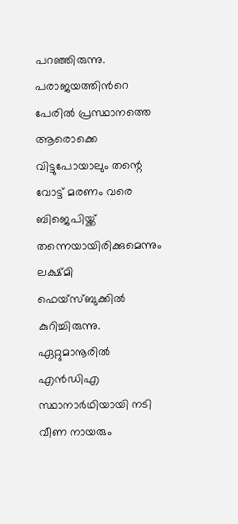പറഞ്ഞിരുന്നു. പരാജയത്തിന്‍റെ പേരിൽ പ്രസ്ഥാനത്തെ ആരൊക്കെ വിട്ടുപോയാലും തന്റെ വോട്ട് മരണം വരെ ബിജെപിയ്ക്ക് തന്നെയായിരിക്കുമെന്നും ലക്ഷ്മി ഫെയ്സ്ബുക്കിൽ കുറിച്ചിരുന്നു. ഏറ്റുമാനൂരിൽ എന്‍ഡിഎ സ്ഥാനാർഥിയായി നടി വീണ നായരും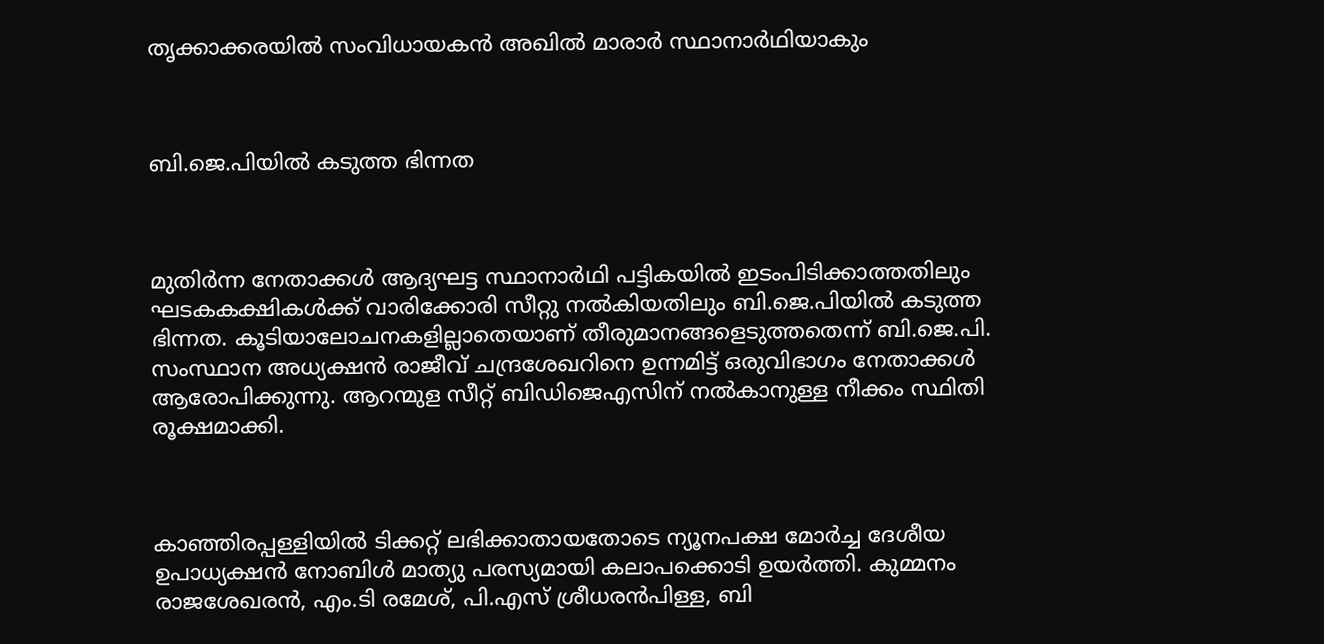തൃക്കാക്കരയിൽ സംവിധായകൻ അഖിൽ മാരാർ സ്ഥാനാർഥിയാകും



ബി.ജെ.പിയില്‍ കടുത്ത ഭിന്നത



മുതിര്‍ന്ന നേതാക്കള്‍ ആദ്യഘട്ട സ്ഥാനാര്‍ഥി പട്ടികയില്‍ ഇടംപിടിക്കാത്തതിലും ഘടകകക്ഷികള്‍ക്ക് വാരിക്കോരി സീറ്റു നല്‍കിയതിലും ബി.ജെ.പിയില്‍ കടുത്ത ഭിന്നത. കൂടിയാലോചനകളില്ലാതെയാണ് തീരുമാനങ്ങളെടുത്തതെന്ന് ബി.ജെ.പി. സംസ്ഥാന അധ്യക്ഷന്‍ രാജീവ് ചന്ദ്രശേഖറിനെ ഉന്നമിട്ട് ഒരുവിഭാഗം നേതാക്കള്‍ ആരോപിക്കുന്നു. ആറന്മുള സീറ്റ് ബിഡിജെഎസിന് നല്‍കാനുള്ള നീക്കം സ്ഥിതി രൂക്ഷമാക്കി.



കാഞ്ഞിരപ്പള്ളിയില്‍ ടിക്കറ്റ് ലഭിക്കാതായതോടെ ന്യൂനപക്ഷ മോര്‍ച്ച ദേശീയ ഉപാധ്യക്ഷന്‍ നോബിള്‍ മാത്യു പരസ്യമായി കലാപക്കൊടി ഉയര്‍ത്തി. കുമ്മനം രാജശേഖരന്‍, എം.ടി രമേശ്, പി.എസ് ശ്രീധരന്‍പിള്ള, ബി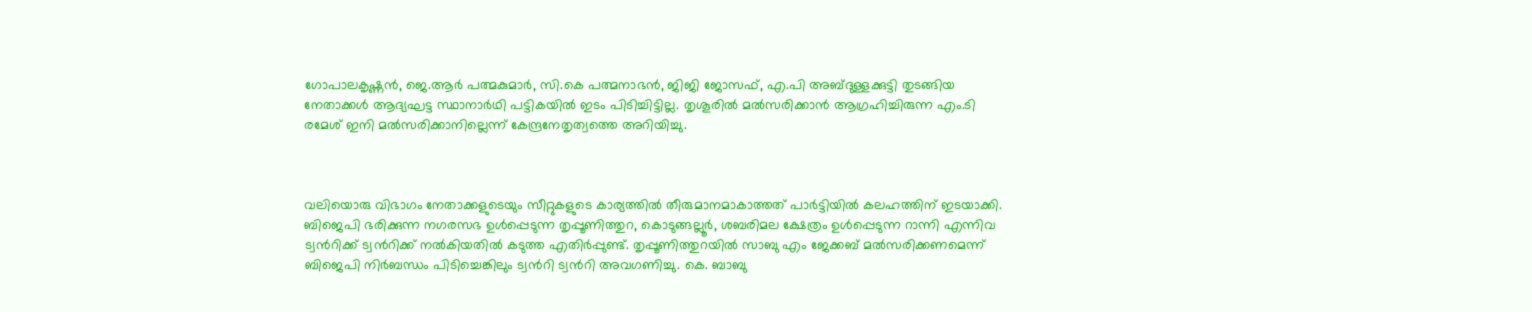ഗോപാലകൃഷ്ണന്‍, ജെ.ആര്‍ പത്മകുമാര്‍, സി.കെ പത്മനാഭന്‍, ജിജി ജോസഫ്, എ.പി അബ്ദുള്ളക്കുട്ടി തുടങ്ങിയ നേതാക്കള്‍ ആദ്യഘട്ട സ്ഥാനാര്‍ഥി പട്ടികയില്‍ ഇടം പിടിച്ചിട്ടില്ല. തൃശൂരില്‍ മല്‍സരിക്കാന്‍ ആഗ്രഹിച്ചിരുന്ന എം.ടി രമേശ് ഇനി മല്‍സരിക്കാനില്ലെന്ന് കേന്ദ്രനേതൃത്വത്തെ അറിയിച്ചു.



വലിയൊരു വിഭാഗം നേതാക്കളുടെയും സീറ്റുകളുടെ കാര്യത്തില്‍ തീരുമാനമാകാത്തത് പാര്‍ട്ടിയില്‍ കലഹത്തിന് ഇടയാക്കി. ബിജെപി ഭരിക്കുന്ന നഗരസഭ ഉള്‍‌പ്പെടുന്ന തൃപ്പൂണിത്തുറ, കൊടുങ്ങല്ലൂര്‍, ശബരിമല ക്ഷേത്രം ഉള്‍പ്പെടുന്ന റാന്നി എന്നിവ ട്വന്‍റിക്ക് ട്വന്‍റിക്ക് നല്‍കിയതില്‍ കടുത്ത എതിര്‍പ്പുണ്ട്. തൃപ്പൂണിത്തുറയില്‍ സാബു എം ജേക്കബ് മല്‍സരിക്കണമെന്ന് ബിജെപി നിര്‍ബന്ധം പിടിച്ചെങ്കിലും ട്വന്‍റി ട്വന്‍റി അവഗണിച്ചു. കെ. ബാബു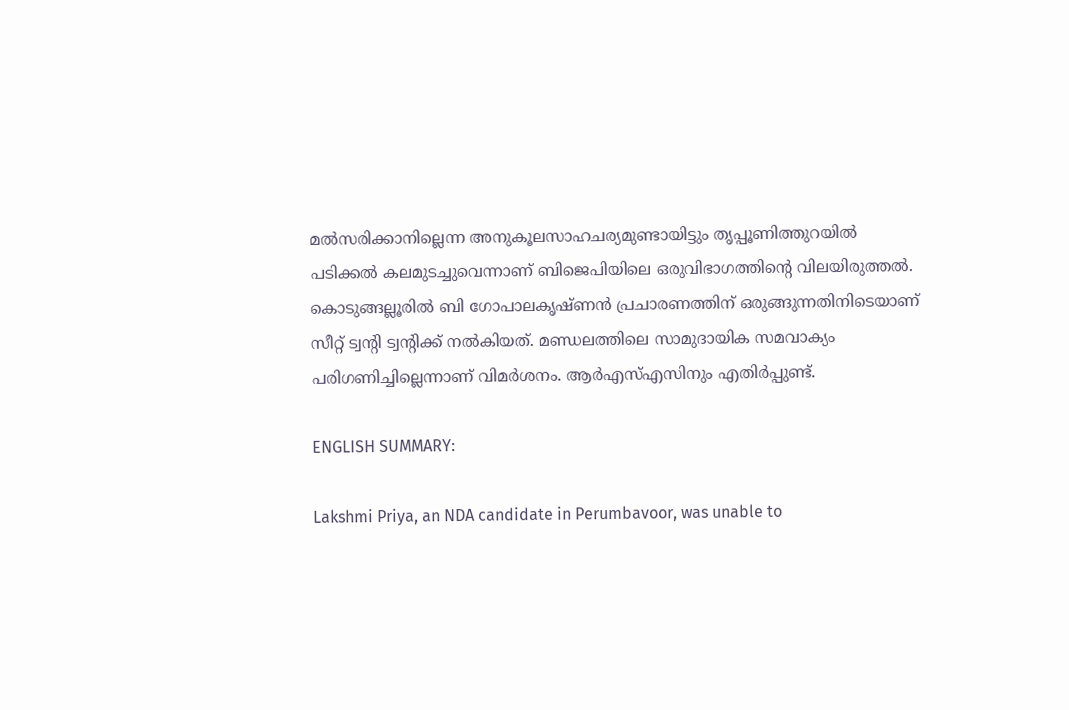മല്‍സരിക്കാനില്ലെന്ന അനുകൂലസാഹചര്യമുണ്ടായിട്ടും തൃപ്പൂണിത്തുറയില്‍ പടിക്കല്‍ കലമുടച്ചുവെന്നാണ് ബിജെപിയിലെ ഒരുവിഭാഗത്തിന്‍റെ വിലയിരുത്തല്‍. കൊടുങ്ങല്ലൂരില്‍ ബി ഗോപാലകൃഷ്ണന്‍ പ്രചാരണത്തിന് ഒരുങ്ങുന്നതിനിടെയാണ് സീറ്റ് ട്വന്‍റി ട്വന്‍റിക്ക് നല്‍കിയത്. മണ്ഡലത്തിലെ സാമുദായിക സമവാക്യം പരിഗണിച്ചില്ലെന്നാണ് വിമര്‍ശനം. ആര്‍എസ്എസിനും എതിര്‍പ്പുണ്ട്.

ENGLISH SUMMARY:

Lakshmi Priya, an NDA candidate in Perumbavoor, was unable to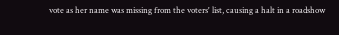vote as her name was missing from the voters' list, causing a halt in a roadshow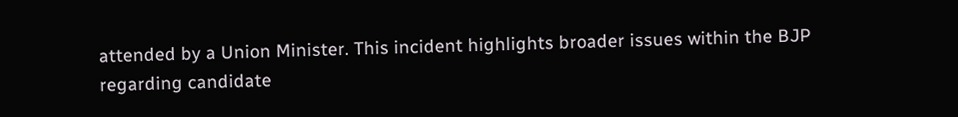attended by a Union Minister. This incident highlights broader issues within the BJP regarding candidate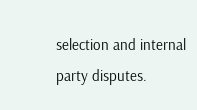selection and internal party disputes.